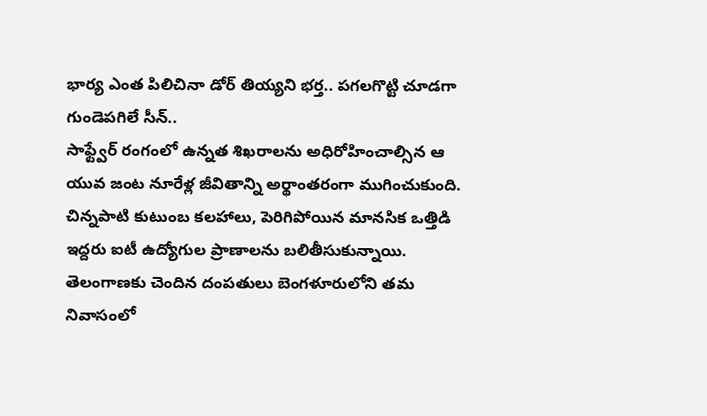భార్య ఎంత పిలిచినా డోర్ తియ్యని భర్త.. పగలగొట్టి చూడగా గుండెపగిలే సీన్..
సాఫ్ట్వేర్ రంగంలో ఉన్నత శిఖరాలను అధిరోహించాల్సిన ఆ యువ జంట నూరేళ్ల జీవితాన్ని అర్థాంతరంగా ముగించుకుంది. చిన్నపాటి కుటుంబ కలహాలు, పెరిగిపోయిన మానసిక ఒత్తిడి ఇద్దరు ఐటీ ఉద్యోగుల ప్రాణాలను బలితీసుకున్నాయి. తెలంగాణకు చెందిన దంపతులు బెంగళూరులోని తమ నివాసంలో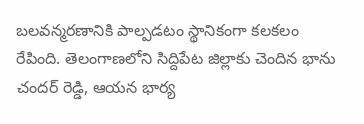బలవన్మరణానికి పాల్పడటం స్థానికంగా కలకలం రేపింది. తెలంగాణలోని సిద్దిపేట జిల్లాకు చెందిన భాను చందర్ రెడ్డి, ఆయన భార్య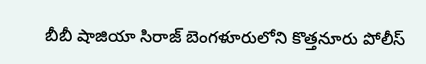బీబీ షాజియా సిరాజ్ బెంగళూరులోని కొత్తనూరు పోలీస్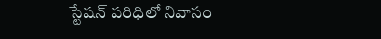స్టేషన్ పరిధిలో నివాసం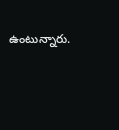ఉంటున్నారు.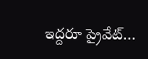ఇద్దరూ ప్రైవేట్…